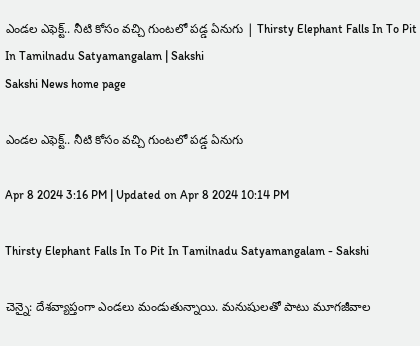ఎండల ఎఫెక్ట్‌.. నీటి కోసం వచ్చి గుంటలో పడ్డ ఏనుగు | Thirsty Elephant Falls In To Pit In Tamilnadu Satyamangalam | Sakshi
Sakshi News home page

ఎండల ఎఫెక్ట్‌.. నీటి కోసం వచ్చి గుంటలో పడ్డ ఏనుగు

Apr 8 2024 3:16 PM | Updated on Apr 8 2024 10:14 PM

Thirsty Elephant Falls In To Pit In Tamilnadu Satyamangalam - Sakshi

చెన్నై: దేశవ్యాప్తంగా ఎండలు మండుతున్నాయి. మనుషులతో పాటు మూగజీవాల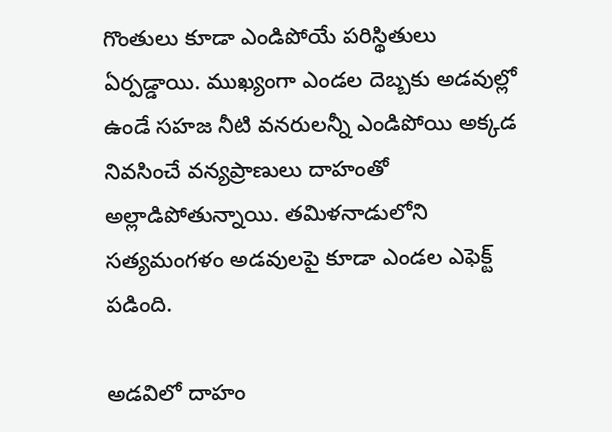గొంతులు కూడా ఎండిపోయే పరిస్థితులు ఏర్పడ్డాయి. ముఖ్యంగా ఎండల దెబ్బకు అడవుల్లో ఉండే సహజ నీటి వనరులన్నీ ఎండిపోయి అక్కడ నివసించే వన్యప్రాణులు దాహంతో అల్లాడిపోతున్నాయి. తమిళనాడులోని సత్యమంగళం అడవులపై కూడా ఎండల ఎఫెక్ట్‌ పడింది.

అడవిలో దాహం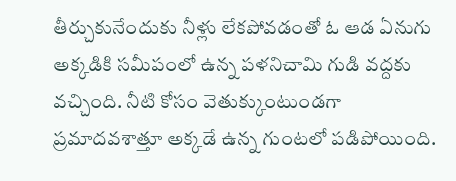తీర్చుకునేందుకు నీళ్లు లేకపోవడంతో ఓ ఆడ ఏనుగు అక్కడికి సమీపంలో ఉన్న పళనిచామి గుడి వద్దకు వచ్చింది. నీటి కోసం వెతుక్కుంటుండగా ప్రమాదవశాత్తూ అక్కడే ఉ‍న్న గుంటలో పడిపోయింది.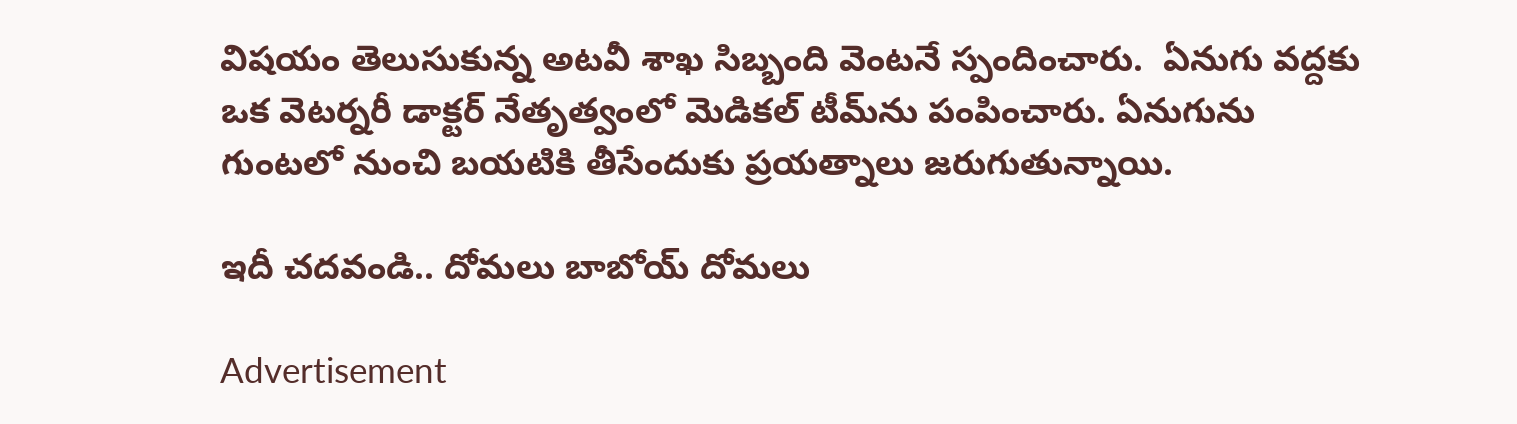విషయం తెలుసుకున్న అటవీ శాఖ సిబ్బంది వెంటనే స్పందించారు.  ఏనుగు వద్దకు ఒక వెటర్నరీ డాక్టర్‌ నేతృత్వంలో మెడికల్‌ టీమ్‌ను పంపించారు. ఏనుగును గుంటలో నుంచి బయటికి తీసేందుకు ప్రయత్నాలు జరుగుతున్నాయి.

ఇదీ చదవండి.. దోమలు బాబోయ్‌ దోమలు

Advertisement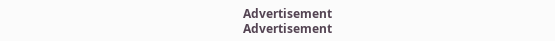Advertisement
Advertisement